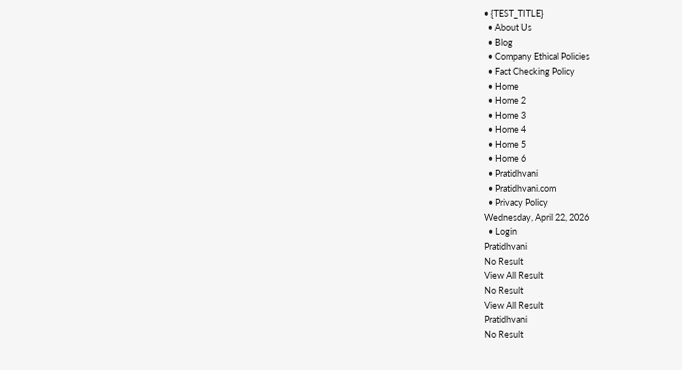• {TEST_TITLE}
  • About Us
  • Blog
  • Company Ethical Policies
  • Fact Checking Policy
  • Home
  • Home 2
  • Home 3
  • Home 4
  • Home 5
  • Home 6
  • Pratidhvani
  • Pratidhvani.com
  • Privacy Policy
Wednesday, April 22, 2026
  • Login
Pratidhvani
No Result
View All Result
No Result
View All Result
Pratidhvani
No Result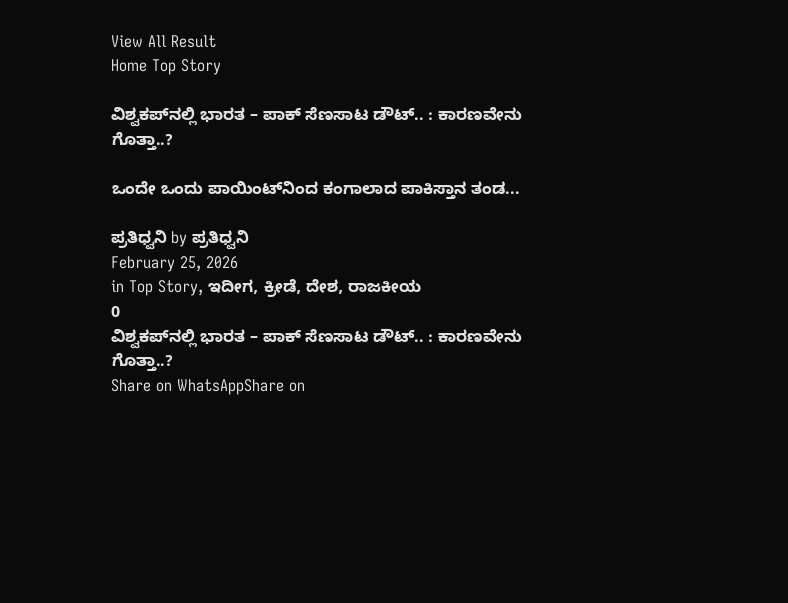View All Result
Home Top Story

ವಿಶ್ವಕಪ್‌ನಲ್ಲಿ ಭಾರತ – ಪಾಕ್‌ ಸೆಣಸಾಟ ಡೌಟ್.. : ಕಾರಣವೇನು ಗೊತ್ತಾ..?

ಒಂದೇ ಒಂದು ಪಾಯಿಂಟ್‌ನಿಂದ ಕಂಗಾಲಾದ ಪಾಕಿಸ್ತಾನ ತಂಡ...

ಪ್ರತಿಧ್ವನಿ by ಪ್ರತಿಧ್ವನಿ
February 25, 2026
in Top Story, ಇದೀಗ, ಕ್ರೀಡೆ, ದೇಶ, ರಾಜಕೀಯ
0
ವಿಶ್ವಕಪ್‌ನಲ್ಲಿ ಭಾರತ – ಪಾಕ್‌ ಸೆಣಸಾಟ ಡೌಟ್.. : ಕಾರಣವೇನು ಗೊತ್ತಾ..?
Share on WhatsAppShare on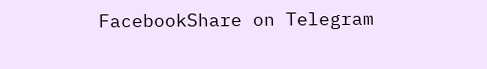FacebookShare on Telegram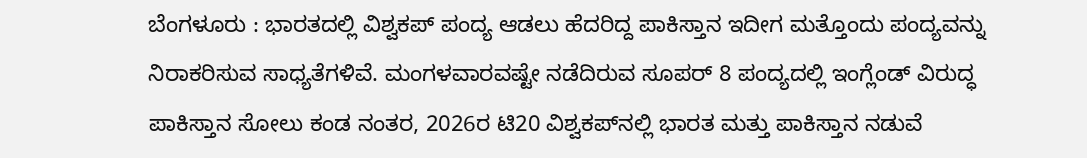ಬೆಂಗಳೂರು : ಭಾರತದಲ್ಲಿ ವಿಶ್ವಕಪ್‌ ಪಂದ್ಯ ಆಡಲು ಹೆದರಿದ್ದ ಪಾಕಿಸ್ತಾನ ಇದೀಗ ಮತ್ತೊಂದು ಪಂದ್ಯವನ್ನು ನಿರಾಕರಿಸುವ ಸಾಧ್ಯತೆಗಳಿವೆ. ಮಂಗಳವಾರವಷ್ಟೇ ನಡೆದಿರುವ ಸೂಪರ್ 8 ಪಂದ್ಯದಲ್ಲಿ ಇಂಗ್ಲೆಂಡ್ ವಿರುದ್ಧ ಪಾಕಿಸ್ತಾನ ಸೋಲು ಕಂಡ ನಂತರ, 2026ರ ಟಿ20 ವಿಶ್ವಕಪ್‌ನಲ್ಲಿ ಭಾರತ ಮತ್ತು ಪಾಕಿಸ್ತಾನ ನಡುವೆ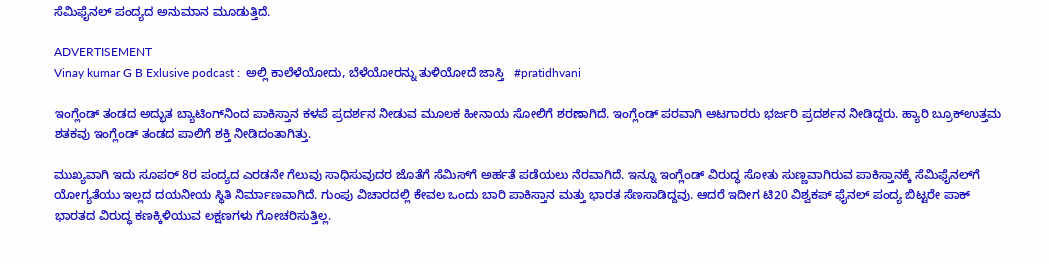ಸೆಮಿಫೈನಲ್ ಪಂದ್ಯದ ಅನುಮಾನ ಮೂಡುತ್ತಿದೆ.

ADVERTISEMENT
Vinay kumar G B Exlusive podcast :  ಅಲ್ಲಿ ಕಾಲೆಳೆಯೋದು, ಬೆಳೆಯೋರನ್ನು ತುಳಿಯೋದೆ ಜಾಸ್ತಿ   #pratidhvani

ಇಂಗ್ಲೆಂಡ್‌ ತಂಡದ ಅದ್ಭುತ ಬ್ಯಾಟಿಂಗ್‌ನಿಂದ ಪಾಕಿಸ್ತಾನ ಕಳಪೆ ಪ್ರದರ್ಶನ ನೀಡುವ ಮೂಲಕ ಹೀನಾಯ ಸೋಲಿಗೆ ಶರಣಾಗಿದೆ. ಇಂಗ್ಲೆಂಡ್‌ ಪರವಾಗಿ ಆಟಗಾರರು ಭರ್ಜರಿ ಪ್ರದರ್ಶನ ನೀಡಿದ್ದರು. ಹ್ಯಾರಿ ಬ್ರೂಕ್ಉತ್ತಮ ಶತಕವು ಇಂಗ್ಲೆಂಡ್ ತಂಡದ ಪಾಲಿಗೆ ಶಕ್ತಿ ನೀಡಿದಂತಾಗಿತ್ತು.

ಮುಖ್ಯವಾಗಿ ಇದು ಸೂಪರ್ 8ರ ಪಂದ್ಯದ ಎರಡನೇ ಗೆಲುವು ಸಾಧಿಸುವುದರ ಜೊತೆಗೆ ಸೆಮಿಸ್‌ಗೆ ಅರ್ಹತೆ ಪಡೆಯಲು ನೆರವಾಗಿದೆ. ಇನ್ನೂ ಇಂಗ್ಲೆಂಡ್‌ ವಿರುದ್ಧ ಸೋತು ಸುಣ್ಣವಾಗಿರುವ ಪಾಕಿಸ್ತಾನಕ್ಕೆ ಸೆಮಿಫೈನಲ್‌ಗೆ ಯೋಗ್ಯತೆಯು ಇಲ್ಲದ ದಯನೀಯ ಸ್ಥಿತಿ ನಿರ್ಮಾಣವಾಗಿದೆ. ಗುಂಪು ವಿಚಾರದಲ್ಲಿ ಕೇವಲ ಒಂದು ಬಾರಿ ಪಾಕಿಸ್ತಾನ ಮತ್ತು ಭಾರತ ಸೆಣಸಾಡಿದ್ದವು. ಆದರೆ ಇದೀಗ ಟಿ20 ವಿಶ್ವಕಪ್ ಫೈನಲ್‌ ಪಂದ್ಯ ಬಿಟ್ಟರೇ ಪಾಕ್‌ ಭಾರತದ ವಿರುದ್ಧ ಕಣಕ್ಕಿಳಿಯುವ ಲಕ್ಷಣಗಳು ಗೋಚರಿಸುತ್ತಿಲ್ಲ.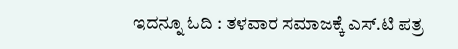ಇದನ್ನೂ ಓದಿ : ತಳವಾರ ಸಮಾಜಕ್ಕೆ ಎಸ್.ಟಿ ಪತ್ರ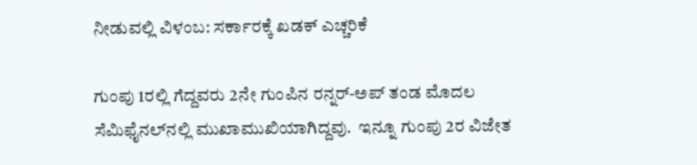ನೀಡುವಲ್ಲಿ ವಿಳಂಬ: ಸರ್ಕಾರಕ್ಕೆ ಖಡಕ್‌ ಎಚ್ಚರಿಕೆ

ಗುಂಪು 1ರಲ್ಲಿ ಗೆದ್ದವರು 2ನೇ ಗುಂಪಿನ ರನ್ನರ್-ಅಪ್ ತಂಡ ಮೊದಲ ಸೆಮಿಫೈನಲ್‌ನಲ್ಲಿ ಮುಖಾಮುಖಿಯಾಗಿದ್ದವು.  ಇನ್ನೂ ಗುಂಪು 2ರ ವಿಜೇತ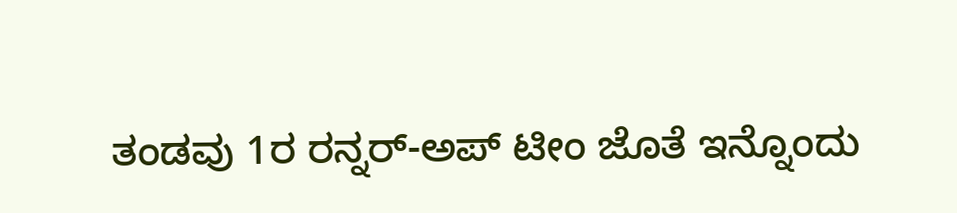ತಂಡವು 1ರ ರನ್ನರ್-ಅಪ್ ಟೀಂ ಜೊತೆ ಇನ್ನೊಂದು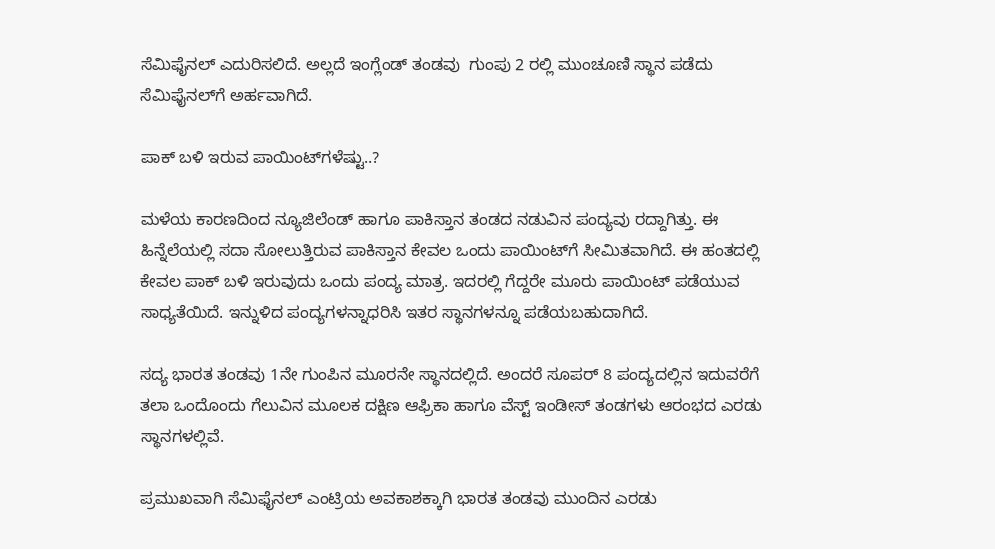ಸೆಮಿಫೈನಲ್‌ ಎದುರಿಸಲಿದೆ. ಅಲ್ಲದೆ ಇಂಗ್ಲೆಂಡ್ ತಂಡವು  ಗುಂಪು 2 ರಲ್ಲಿ ಮುಂಚೂಣಿ ಸ್ಥಾನ ಪಡೆದು ಸೆಮಿಫೈನಲ್‌ಗೆ ಅರ್ಹವಾಗಿದೆ.

ಪಾಕ್‌ ಬಳಿ ಇರುವ ಪಾಯಿಂಟ್‌ಗಳೆಷ್ಟು..?

ಮಳೆಯ ಕಾರಣದಿಂದ ನ್ಯೂಜಿಲೆಂಡ್‌ ಹಾಗೂ ಪಾಕಿಸ್ತಾನ ತಂಡದ ನಡುವಿನ ಪಂದ್ಯವು ರದ್ದಾಗಿತ್ತು. ಈ ಹಿನ್ನೆಲೆಯಲ್ಲಿ ಸದಾ ಸೋಲುತ್ತಿರುವ ಪಾಕಿಸ್ತಾನ ಕೇವಲ ಒಂದು ಪಾಯಿಂಟ್‌ಗೆ ಸೀಮಿತವಾಗಿದೆ. ಈ ಹಂತದಲ್ಲಿ ಕೇವಲ ಪಾಕ್‌ ಬಳಿ ಇರುವುದು ಒಂದು ಪಂದ್ಯ ಮಾತ್ರ. ಇದರಲ್ಲಿ ಗೆದ್ದರೇ ಮೂರು ಪಾಯಿಂಟ್‌ ಪಡೆಯುವ ಸಾಧ್ಯತೆಯಿದೆ. ಇನ್ನುಳಿದ ಪಂದ್ಯಗಳನ್ನಾಧರಿಸಿ ಇತರ ಸ್ಥಾನಗಳನ್ನೂ ಪಡೆಯಬಹುದಾಗಿದೆ.

ಸದ್ಯ ಭಾರತ ತಂಡವು 1ನೇ ಗುಂಪಿನ ಮೂರನೇ ಸ್ಥಾನದಲ್ಲಿದೆ. ಅಂದರೆ ಸೂಪರ್ 8 ಪಂದ್ಯದಲ್ಲಿನ ಇದುವರೆಗೆ ತಲಾ ಒಂದೊಂದು ಗೆಲುವಿನ ಮೂಲಕ ದಕ್ಷಿಣ ಆಫ್ರಿಕಾ ಹಾಗೂ ವೆಸ್ಟ್ ಇಂಡೀಸ್ ತಂಡಗಳು ಆರಂಭದ ಎರಡು ಸ್ಥಾನಗಳಲ್ಲಿವೆ.

ಪ್ರಮುಖವಾಗಿ ಸೆಮಿಫೈನಲ್‌ ಎಂಟ್ರಿಯ ಅವಕಾಶಕ್ಕಾಗಿ ಭಾರತ ತಂಡವು ಮುಂದಿನ ಎರಡು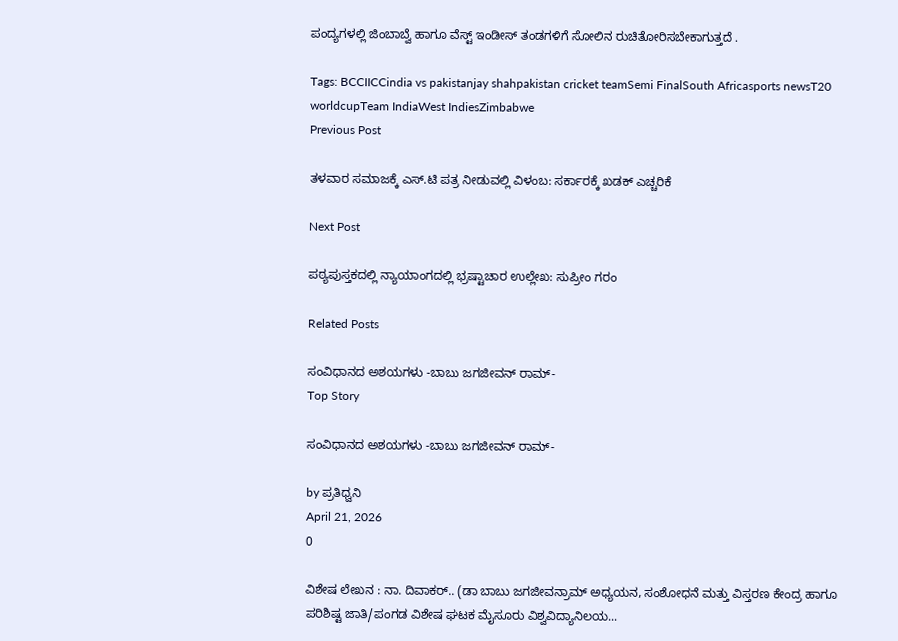ಪಂದ್ಯಗಳಲ್ಲಿ ಜಿಂಬಾಬ್ವೆ ಹಾಗೂ ವೆಸ್ಟ್‌ ಇಂಡೀಸ್ ತಂಡಗಳಿಗೆ ಸೋಲಿನ ರುಚಿತೋರಿಸಬೇಕಾಗುತ್ತದೆ .

Tags: BCCIICCindia vs pakistanjay shahpakistan cricket teamSemi FinalSouth Africasports newsT20 worldcupTeam IndiaWest IndiesZimbabwe
Previous Post

ತಳವಾರ ಸಮಾಜಕ್ಕೆ ಎಸ್.ಟಿ ಪತ್ರ ನೀಡುವಲ್ಲಿ ವಿಳಂಬ: ಸರ್ಕಾರಕ್ಕೆ ಖಡಕ್‌ ಎಚ್ಚರಿಕೆ

Next Post

ಪಠ್ಯಪುಸ್ತಕದಲ್ಲಿ ನ್ಯಾಯಾಂಗದಲ್ಲಿ ಭ್ರಷ್ಟಾಚಾರ ಉಲ್ಲೇಖ: ಸುಪ್ರೀಂ ಗರಂ

Related Posts

ಸಂವಿಧಾನದ ಅಶಯಗಳು -ಬಾಬು ಜಗಜೀವನ್ ರಾಮ್-
Top Story

ಸಂವಿಧಾನದ ಅಶಯಗಳು -ಬಾಬು ಜಗಜೀವನ್ ರಾಮ್-

by ಪ್ರತಿಧ್ವನಿ
April 21, 2026
0

ವಿಶೇಷ ಲೇಖನ : ನಾ. ದಿವಾಕರ್‌.. (ಡಾ ಬಾಬು ಜಗಜೀವನ್ರಾಮ್ ಅಧ್ಯಯನ, ಸಂಶೋಧನೆ ಮತ್ತು ವಿಸ್ತರಣ ಕೇಂದ್ರ ಹಾಗೂ ಪರಿಶಿಷ್ಟ ಜಾತಿ/ಪಂಗಡ ವಿಶೇಷ ಘಟಕ ಮೈಸೂರು ವಿಶ್ವವಿದ್ಯಾನಿಲಯ...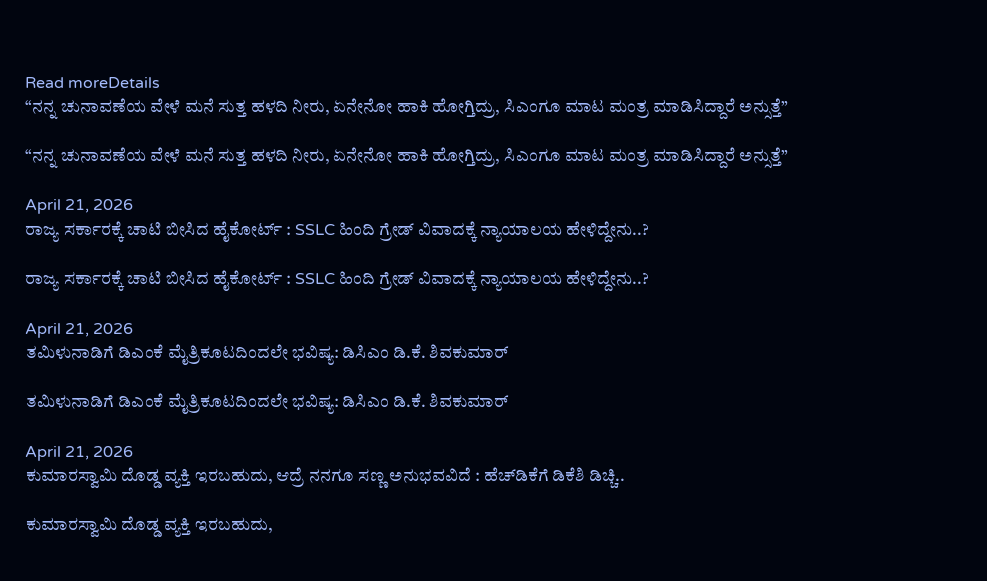Read moreDetails
“ನನ್ನ ಚುನಾವಣೆಯ ವೇಳೆ ಮನೆ ಸುತ್ತ ಹಳದಿ ನೀರು, ಏನೇನೋ ಹಾಕಿ ಹೋಗ್ತಿದ್ರು, ಸಿಎಂಗೂ ಮಾಟ ಮಂತ್ರ ಮಾಡಿಸಿದ್ದಾರೆ ಅನ್ಸುತ್ತೆ”

“ನನ್ನ ಚುನಾವಣೆಯ ವೇಳೆ ಮನೆ ಸುತ್ತ ಹಳದಿ ನೀರು, ಏನೇನೋ ಹಾಕಿ ಹೋಗ್ತಿದ್ರು, ಸಿಎಂಗೂ ಮಾಟ ಮಂತ್ರ ಮಾಡಿಸಿದ್ದಾರೆ ಅನ್ಸುತ್ತೆ”

April 21, 2026
ರಾಜ್ಯ ಸರ್ಕಾರಕ್ಕೆ ಚಾಟಿ ಬೀಸಿದ ಹೈಕೋರ್ಟ್‌ : SSLC ಹಿಂದಿ ಗ್ರೇಡ್‌ ವಿವಾದಕ್ಕೆ ನ್ಯಾಯಾಲಯ ಹೇಳಿದ್ದೇನು..?

ರಾಜ್ಯ ಸರ್ಕಾರಕ್ಕೆ ಚಾಟಿ ಬೀಸಿದ ಹೈಕೋರ್ಟ್‌ : SSLC ಹಿಂದಿ ಗ್ರೇಡ್‌ ವಿವಾದಕ್ಕೆ ನ್ಯಾಯಾಲಯ ಹೇಳಿದ್ದೇನು..?

April 21, 2026
ತಮಿಳುನಾಡಿಗೆ ಡಿಎಂಕೆ ಮೈತ್ರಿಕೂಟದಿಂದಲೇ ಭವಿಷ್ಯ: ಡಿಸಿಎಂ ಡಿ.ಕೆ. ಶಿವಕುಮಾರ್‌

ತಮಿಳುನಾಡಿಗೆ ಡಿಎಂಕೆ ಮೈತ್ರಿಕೂಟದಿಂದಲೇ ಭವಿಷ್ಯ: ಡಿಸಿಎಂ ಡಿ.ಕೆ. ಶಿವಕುಮಾರ್‌

April 21, 2026
ಕುಮಾರಸ್ವಾಮಿ ದೊಡ್ಡ ವ್ಯಕ್ತಿ ಇರಬಹುದು, ಆದ್ರೆ ನನಗೂ ಸಣ್ಣ ಅನುಭವವಿದೆ : ಹೆಚ್‌ಡಿಕೆಗೆ ಡಿಕೆಶಿ ಡಿಚ್ಚಿ..

ಕುಮಾರಸ್ವಾಮಿ ದೊಡ್ಡ ವ್ಯಕ್ತಿ ಇರಬಹುದು,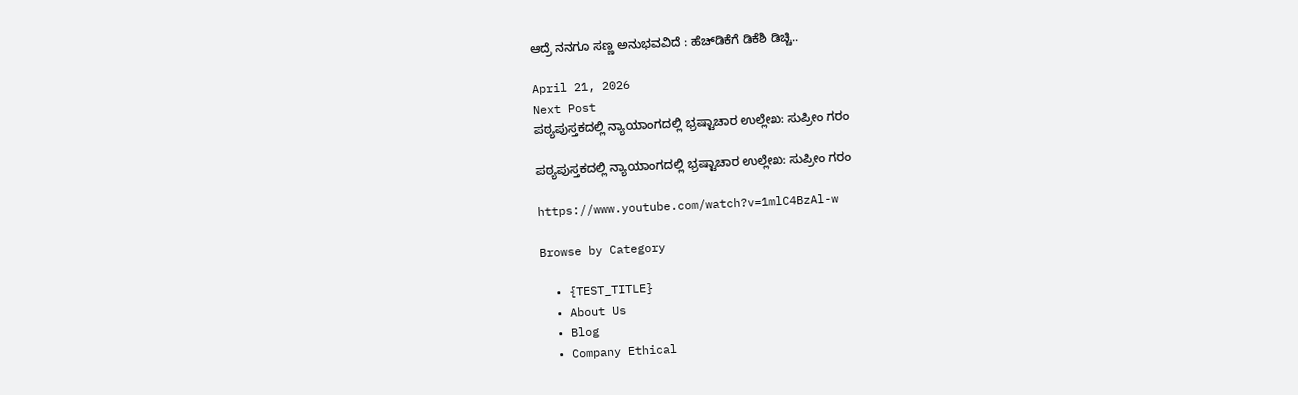ಆದ್ರೆ ನನಗೂ ಸಣ್ಣ ಅನುಭವವಿದೆ : ಹೆಚ್‌ಡಿಕೆಗೆ ಡಿಕೆಶಿ ಡಿಚ್ಚಿ..

April 21, 2026
Next Post
ಪಠ್ಯಪುಸ್ತಕದಲ್ಲಿ ನ್ಯಾಯಾಂಗದಲ್ಲಿ ಭ್ರಷ್ಟಾಚಾರ ಉಲ್ಲೇಖ: ಸುಪ್ರೀಂ ಗರಂ

ಪಠ್ಯಪುಸ್ತಕದಲ್ಲಿ ನ್ಯಾಯಾಂಗದಲ್ಲಿ ಭ್ರಷ್ಟಾಚಾರ ಉಲ್ಲೇಖ: ಸುಪ್ರೀಂ ಗರಂ

https://www.youtube.com/watch?v=1mlC4BzAl-w

Browse by Category

  • {TEST_TITLE}
  • About Us
  • Blog
  • Company Ethical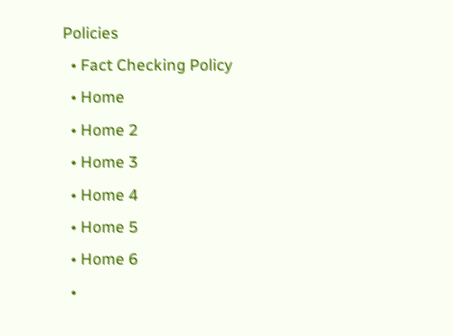Policies
  • Fact Checking Policy
  • Home
  • Home 2
  • Home 3
  • Home 4
  • Home 5
  • Home 6
  •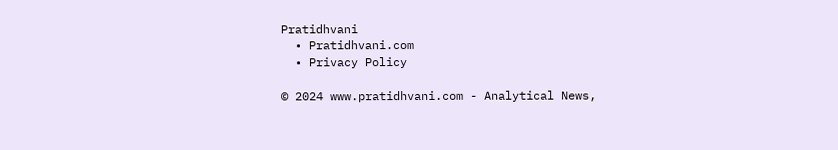Pratidhvani
  • Pratidhvani.com
  • Privacy Policy

© 2024 www.pratidhvani.com - Analytical News,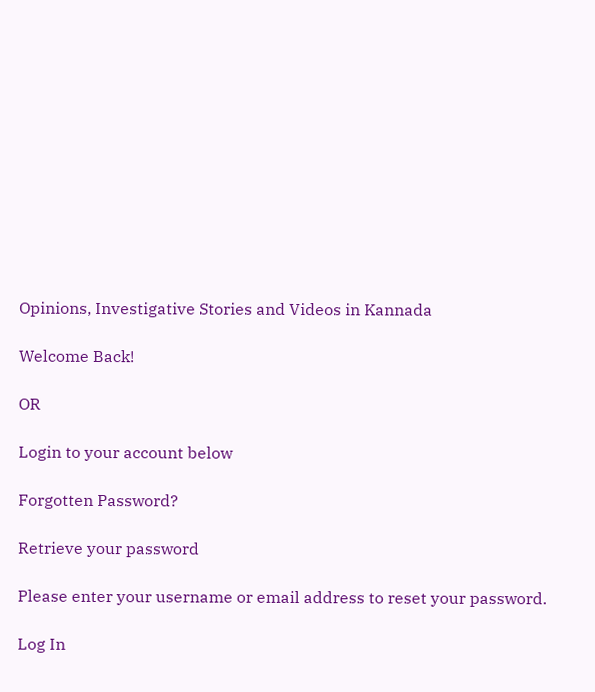Opinions, Investigative Stories and Videos in Kannada

Welcome Back!

OR

Login to your account below

Forgotten Password?

Retrieve your password

Please enter your username or email address to reset your password.

Log In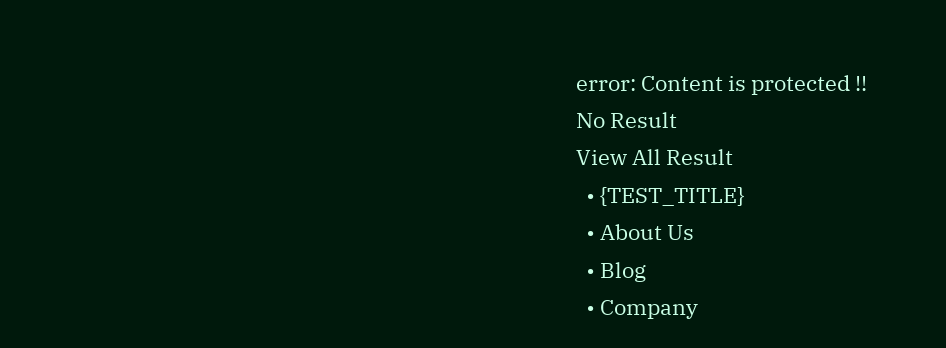error: Content is protected !!
No Result
View All Result
  • {TEST_TITLE}
  • About Us
  • Blog
  • Company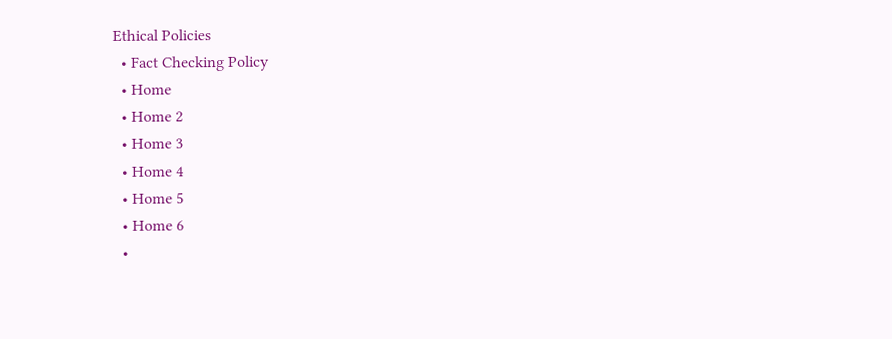Ethical Policies
  • Fact Checking Policy
  • Home
  • Home 2
  • Home 3
  • Home 4
  • Home 5
  • Home 6
  •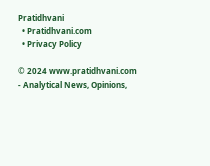Pratidhvani
  • Pratidhvani.com
  • Privacy Policy

© 2024 www.pratidhvani.com - Analytical News, Opinions,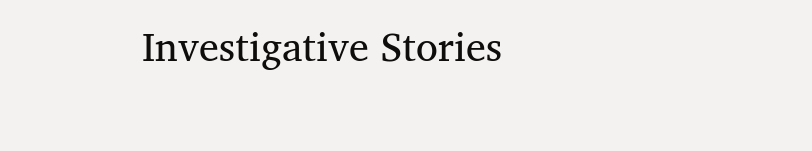Investigative Stories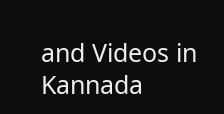and Videos in Kannada